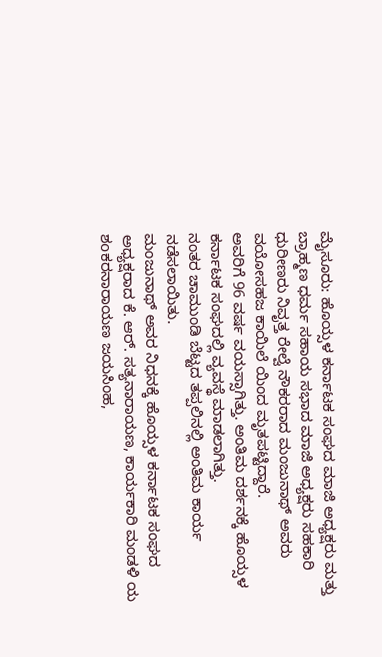ಮೈಸೂರು: ಹೊಯ್ಸಳ ಕರ್ನಾಟಕ ಸಂಘದ ಮಾಜಿ ಅಧ್ಯಕ್ಷರು ಮತ್ತು ಬ್ರಾಹ್ಮಣ ಧರ್ಮ ಸಹಾಯ ಸಭಾದ ಮಾಜಿ ಅಧ್ಯಕ್ಷರು ಸಹಕಾರಿ ಧುರೀಣರು ನಿವೃತ್ತ ರೇಲ್ವೆ ನೌಕರರಾದ ಮಂಜುನಾಥ್ ಅವರು ವಯೋಸಹಜ ಕಾಯಿಲೆ ಯಿಂದ ಮೃತಪಟ್ಟಿದ್ದಾರೆ.
ಅವರಿಗೆ 96 ವರ್ಷ ವಯಸ್ಸಾಗಿತ್ತು. ಅಂತಿಮ ದರ್ಶನಕ್ಕೆ ಹೊಯ್ಸಳ ಕರ್ನಾಟಕ ಸಂಘದಲ್ಲಿ ವ್ಯವಸ್ಥೆ ಮಾಡಲಾಗಿತ್ತು.
ನಂತರ ಚಾಮುಂಡಿ ಬೆಟ್ಟದ ತಪ್ಪಲಿನಲ್ಲಿ ಅಂತಿಮ ಕಾರ್ಯ ನಡೆಸಲಾಯಿತು.
ಮಂಜುನಾಥ್ ಅವರ ನಿಧನಕ್ಕೆ ಹೊಯ್ಸಳ ಕರ್ನಾಟಕ ಸಂಘದ ಅಧ್ಯಕ್ಷರಾದ ಕೆ. ಆರ್. ಸತ್ಯನಾರಾಯಣ, ಕಾರ್ಯಕಾರಿ ಮಂಡಳಿ ಯ ಶoಕರನಾರಾಯಣ ಜಯಸಿಂಹ,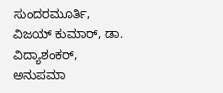ಸುಂದರಮೂರ್ತಿ, ವಿಜಯ್ ಕುಮಾರ್, ಡಾ. ವಿದ್ಯಾಶಂಕರ್, ಅನುಪಮಾ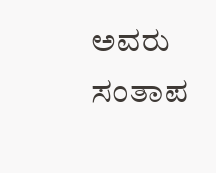ಅವರು ಸಂತಾಪ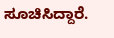ಸೂಚಿಸಿದ್ದಾರೆ.